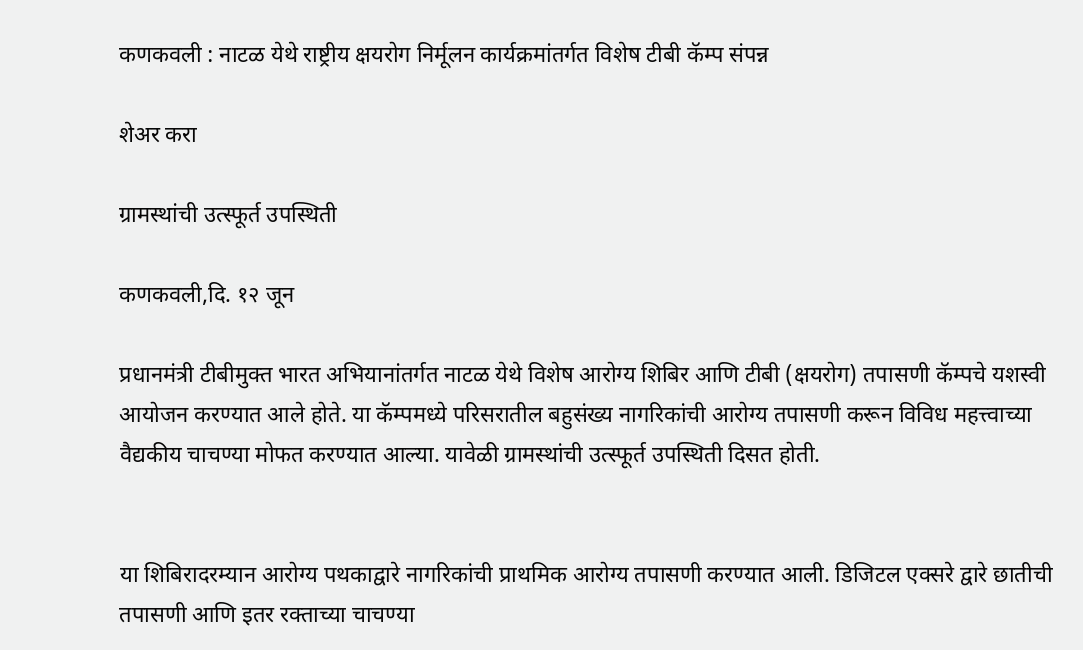कणकवली : नाटळ येथे राष्ट्रीय क्षयरोग निर्मूलन कार्यक्रमांतर्गत विशेष टीबी कॅम्प संपन्न

शेअर करा

ग्रामस्थांची उत्स्फूर्त उपस्थिती

कणकवली,दि. १२ जून

प्रधानमंत्री टीबीमुक्त भारत अभियानांतर्गत नाटळ येथे विशेष आरोग्य शिबिर आणि टीबी (क्षयरोग) तपासणी कॅम्पचे यशस्वी आयोजन करण्यात आले होते. या कॅम्पमध्ये परिसरातील बहुसंख्य नागरिकांची आरोग्य तपासणी करून विविध महत्त्वाच्या वैद्यकीय चाचण्या मोफत करण्यात आल्या. यावेळी ग्रामस्थांची उत्स्फूर्त उपस्थिती दिसत होती.


या शिबिरादरम्यान आरोग्य पथकाद्वारे नागरिकांची प्राथमिक आरोग्य तपासणी करण्यात आली. डिजिटल एक्सरे द्वारे छातीची तपासणी आणि इतर रक्ताच्या चाचण्या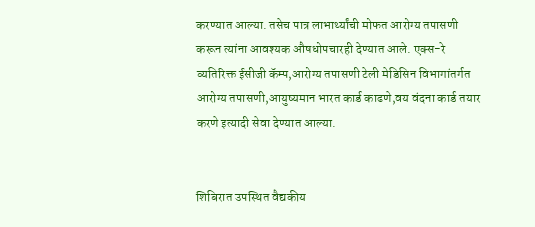करण्यात आल्या. तसेच पात्र लाभार्थ्यांची मोफत आरोग्य तपासणी करून त्यांना आवश्यक औषधोपचारही देण्यात आले. एक्स-रे व्यतिरिक्त ईसीजी कॅम्प,आरोग्य तपासणी टेली मेडिसिन विभागांतर्गत आरोग्य तपासणी,आयुष्यमान भारत कार्ड काढणे,वय वंदना कार्ड तयार करणे इत्यादी सेवा देण्यात आल्या.


शिबिरात उपस्थित वैद्यकीय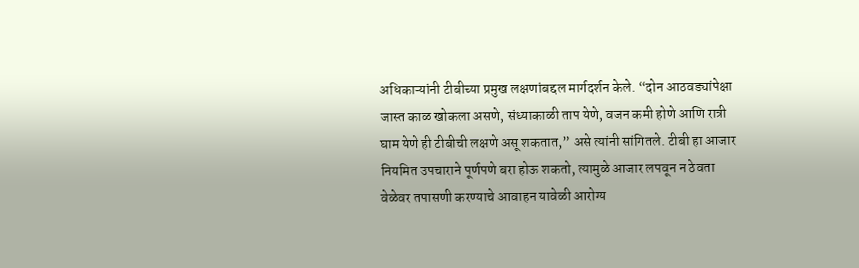अधिकाऱ्यांनी टीबीच्या प्रमुख लक्षणांबद्दल मार्गदर्शन केले. “दोन आठवड्यांपेक्षा जास्त काळ खोकला असणे, संध्याकाळी ताप येणे, वजन कमी होणे आणि रात्री घाम येणे ही टीबीची लक्षणे असू शकतात,” असे त्यांनी सांगितले. टीबी हा आजार नियमित उपचाराने पूर्णपणे बरा होऊ शकतो, त्यामुळे आजार लपवून न ठेवता वेळेवर तपासणी करण्याचे आवाहन यावेळी आरोग्य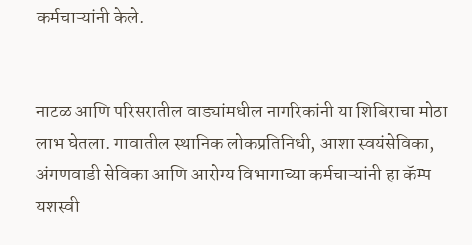कर्मचाऱ्यांनी केले.


नाटळ आणि परिसरातील वाड्यांमधील नागरिकांनी या शिबिराचा मोठा लाभ घेतला. गावातील स्थानिक लोकप्रतिनिधी, आशा स्वयंसेविका, अंगणवाडी सेविका आणि आरोग्य विभागाच्या कर्मचाऱ्यांनी हा कॅम्प यशस्वी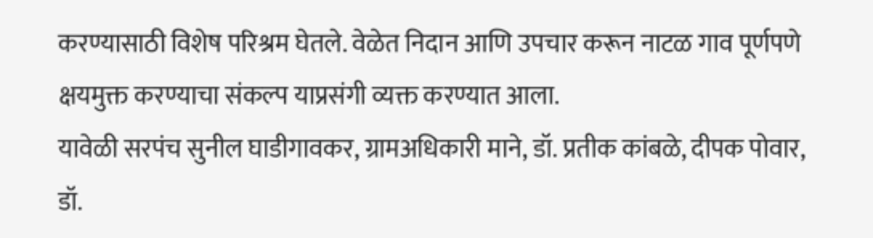करण्यासाठी विशेष परिश्रम घेतले. वेळेत निदान आणि उपचार करून नाटळ गाव पूर्णपणे क्षयमुक्त करण्याचा संकल्प याप्रसंगी व्यक्त करण्यात आला.
यावेळी सरपंच सुनील घाडीगावकर, ग्रामअधिकारी माने, डॉ. प्रतीक कांबळे, दीपक पोवार, डॉ.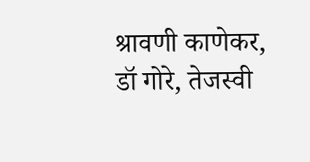श्रावणी काणेकर, डॉ गोरे, तेजस्वी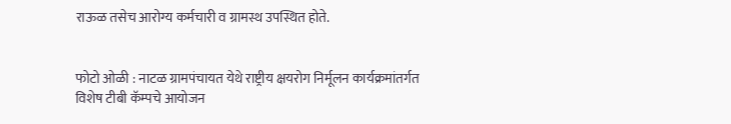राऊळ तसेच आरोग्य कर्मचारी व ग्रामस्थ उपस्थित होते.


फोटो ओळी : नाटळ ग्रामपंचायत येथे राष्ट्रीय क्षयरोग निर्मूलन कार्यक्रमांतर्गत विशेष टीबी कॅम्पचे आयोजन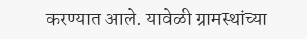करण्यात आले. यावेळी ग्रामस्थांच्या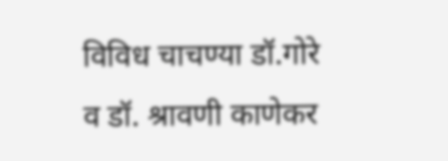विविध चाचण्या डॉ.गोरे व डॉ. श्रावणी काणेकर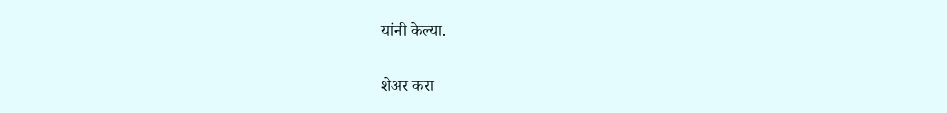यांनी केल्या.

शेअर करा